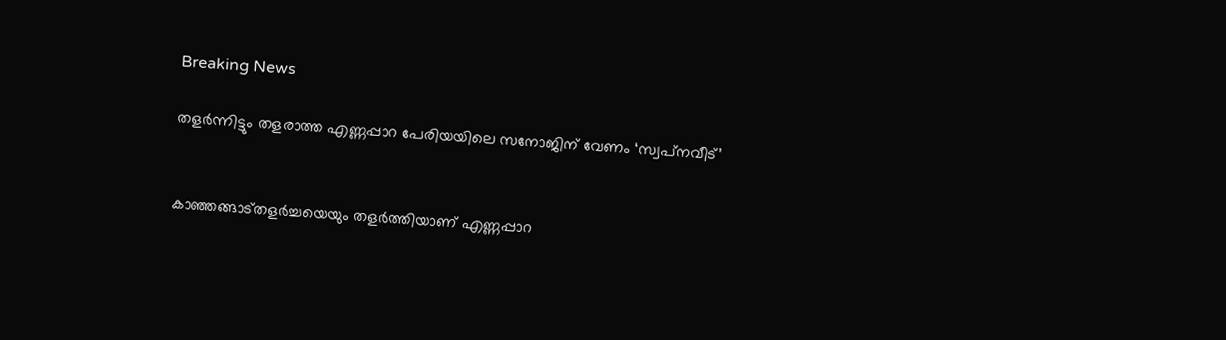Breaking News

തളർന്നിട്ടും തളരാത്ത എണ്ണപ്പാറ പേരിയയിലെ സനോജിന്‌ വേണം ‘സ്വപ്‌നവീട്‌’


കാഞ്ഞങ്ങാട്തളർച്ചയെയും തളർത്തിയാണ് എണ്ണപ്പാറ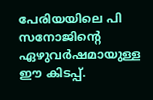പേരിയയിലെ പി സനോജിന്റെ ഏഴുവർഷമായുള്ള ഈ കിടപ്പ്.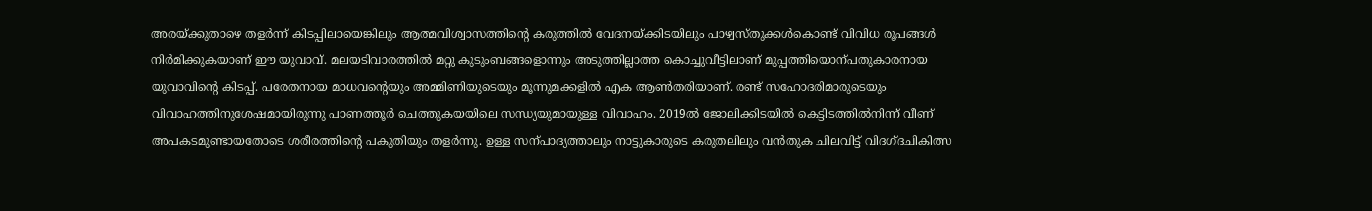അരയ്ക്കുതാഴെ തളർന്ന് കിടപ്പിലായെങ്കിലും ആത്മവിശ്വാസത്തിന്റെ കരുത്തിൽ വേദനയ്ക്കിടയിലും പാഴ്വസ്തുക്കൾകൊണ്ട് വിവിധ രൂപങ്ങൾ നിർമിക്കുകയാണ് ഈ യുവാവ്. മലയടിവാരത്തിൽ മറ്റു കുടുംബങ്ങളൊന്നും അടുത്തില്ലാത്ത കൊച്ചുവീട്ടിലാണ് മുപ്പത്തിയൊന്പതുകാരനായ യുവാവിന്റെ കിടപ്പ്. പരേതനായ മാധവന്റെയും അമ്മിണിയുടെയും മൂന്നുമക്കളിൽ എക ആൺതരിയാണ്. രണ്ട് സഹോദരിമാരുടെയും വിവാഹത്തിനുശേഷമായിരുന്നു പാണത്തൂർ ചെത്തുകയയിലെ സന്ധ്യയുമായുള്ള വിവാഹം. 2019ൽ ജോലിക്കിടയിൽ കെട്ടിടത്തിൽനിന്ന് വീണ് അപകടമുണ്ടായതോടെ ശരീരത്തിന്റെ പകുതിയും തളർന്നു. ഉള്ള സന്പാദ്യത്താലും നാട്ടുകാരുടെ കരുതലിലും വൻതുക ചിലവിട്ട് വിദഗ്ദചികിത്സ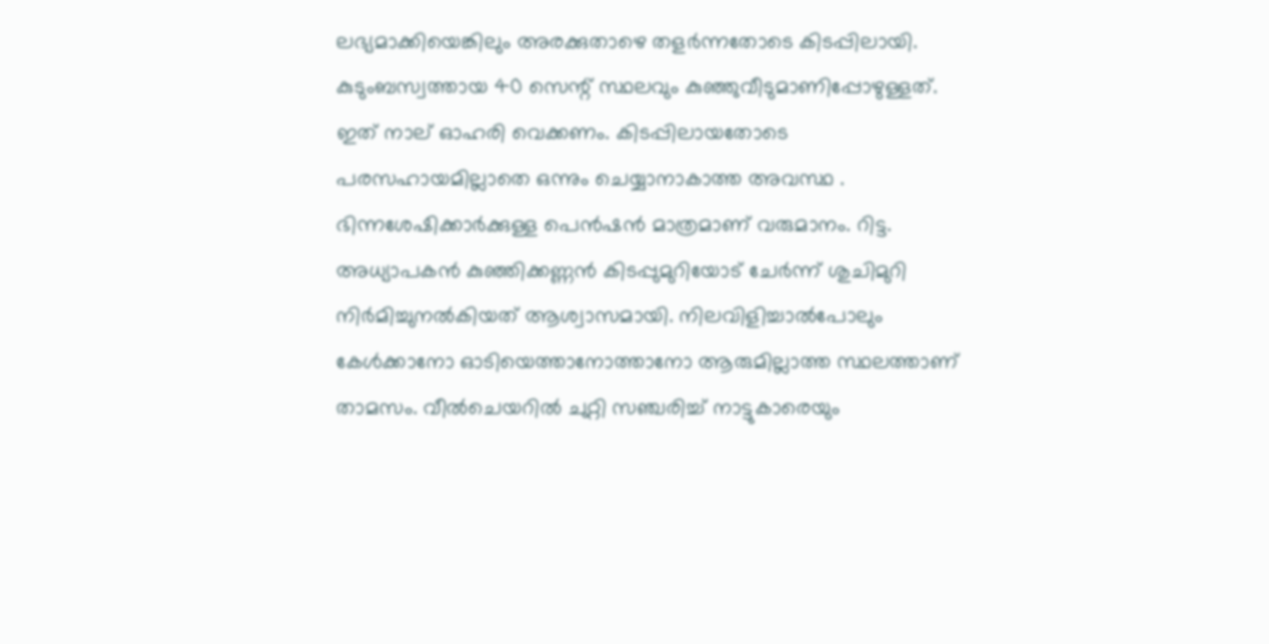ലഭ്യമാക്കിയെങ്കിലും അരക്കുതാഴെ തളർന്നതോടെ കിടപ്പിലായി. കുടുംബസ്വത്തായ 40 സെന്റ് സ്ഥലവും കുഞ്ഞുവീടുമാണിപ്പോഴുള്ളത്. ഇത് നാല് ഓഹരി വെക്കണം. കിടപ്പിലായതോടെ പരസഹായമില്ലാതെ ഒന്നും ചെയ്യാനാകാത്ത അവസ്ഥ . ഭിന്നശേഷിക്കാർക്കുള്ള പെൻഷൻ മാത്രമാണ് വരുമാനം. റിട്ട. അധ്യാപകൻ കുഞ്ഞിക്കണ്ണൻ കിടപ്പുമുറിയോട് ചേർന്ന് ശുചിമുറി നിർമിച്ചുനൽകിയത് ആശ്വാസമായി. നിലവിളിച്ചാൽപോലും കേൾക്കാനോ ഓടിയെത്താനോത്താനോ ആരുമില്ലാത്ത സ്ഥലത്താണ് താമസം. വീൽചെയറിൽ ചുറ്റി സഞ്ചരിച്ച് നാട്ടുകാരെയും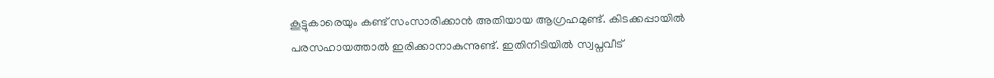കൂട്ടുകാരെയും കണ്ട് സംസാരിക്കാൻ അതിയായ ആഗ്രഹമുണ്ട്. കിടക്കപ്പായിൽ പരസഹായത്താൽ ഇരിക്കാനാകുന്നുണ്ട്. ഇതിനിടിയിൽ സ്വപ്നവീട്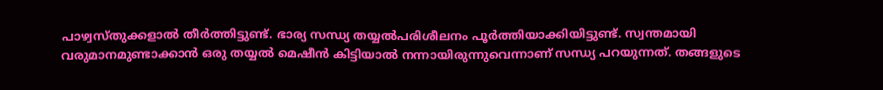പാഴ്വസ്തുക്കളാൽ തീർത്തിട്ടുണ്ട്. ഭാര്യ സന്ധ്യ തയ്യൽപരിശീലനം പൂർത്തിയാക്കിയിട്ടുണ്ട്. സ്വന്തമായി വരുമാനമുണ്ടാക്കാൻ ഒരു തയ്യൽ മെഷീൻ കിട്ടിയാൽ നന്നായിരുന്നുവെന്നാണ് സന്ധ്യ പറയുന്നത്. തങ്ങളുടെ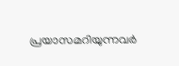പ്രയാസമറിയുന്നവർ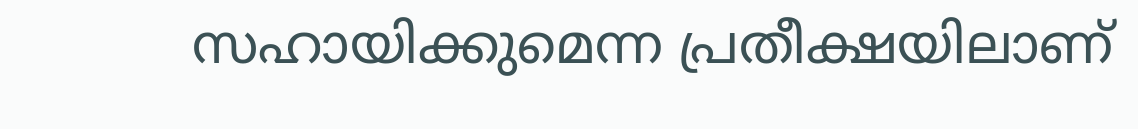സഹായിക്കുമെന്ന പ്രതീക്ഷയിലാണ്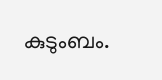കുടുംബം.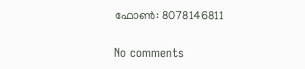ഫോൺ: 8078146811

No comments